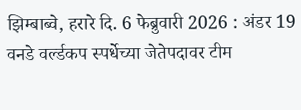झिम्बाब्वे, हरारे दि. 6 फेब्रुवारी 2026 : अंडर 19 वनडे वर्ल्डकप स्पर्धेच्या जेतेपदावर टीम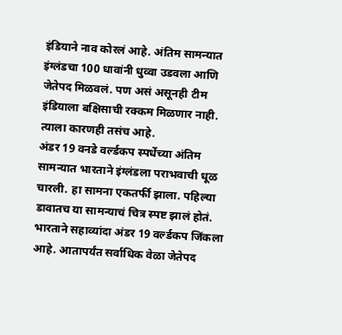इंडियाने नाव कोरलं आहे. अंतिम सामन्यात इंग्लंडचा 100 धावांनी धुव्वा उडवला आणि जेतेपद मिळवलं. पण असं असूनही टीम इंडियाला बक्षिसाची रक्कम मिळणार नाही. त्याला कारणही तसंच आहे.
अंडर 19 वनडे वर्ल्डकप स्पर्धेच्या अंतिम सामन्यात भारताने इंग्लंडला पराभवाची धूळ चारली. हा सामना एकतर्फी झाला. पहिल्या डावातच या सामन्याचं चित्र स्पष्ट झालं होतं. भारताने सहाव्यांदा अंडर 19 वर्ल्डकप जिंकला आहे. आतापर्यंत सर्वाधिक वेळा जेतेपद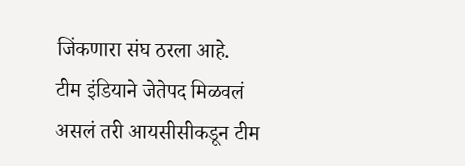जिंकणारा संघ ठरला आहे.
टीम इंडियाने जेतेपद मिळवलं असलं तरी आयसीसीकडून टीम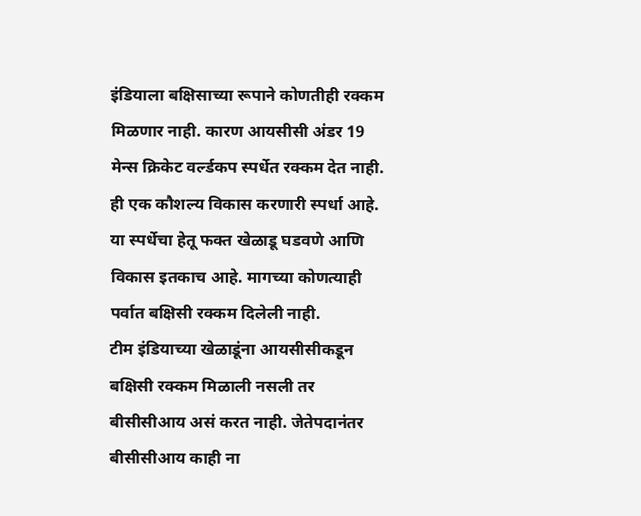इंडियाला बक्षिसाच्या रूपाने कोणतीही रक्कम मिळणार नाही. कारण आयसीसी अंडर 19 मेन्स क्रिकेट वर्ल्डकप स्पर्धेत रक्कम देत नाही. ही एक कौशल्य विकास करणारी स्पर्धा आहे. या स्पर्धेचा हेतू फक्त खेळाडू घडवणे आणि विकास इतकाच आहे. मागच्या कोणत्याही पर्वात बक्षिसी रक्कम दिलेली नाही.
टीम इंडियाच्या खेळाडूंना आयसीसीकडून बक्षिसी रक्कम मिळाली नसली तर बीसीसीआय असं करत नाही. जेतेपदानंतर बीसीसीआय काही ना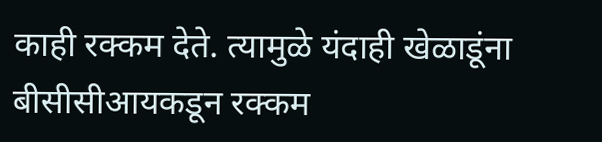काही रक्कम देते. त्यामुळे यंदाही खेळाडूंना बीसीसीआयकडून रक्कम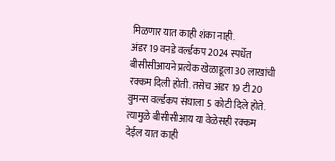मिळणार यात काही शंका नाही.
अंडर 19 वनडे वर्ल्डकप 2024 स्पर्धेत बीसीसीआयने प्रत्येक खेळाडूला 30 लाखांची रक्कम दिली होती. तसेच अंडर 19 टी20 वुमन्स वर्ल्डकप संघाला 5 कोटी दिले होते. त्यामुळे बीसीसीआय या वेळेसही रक्कम देईल यात काही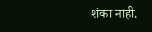शंका नाही.